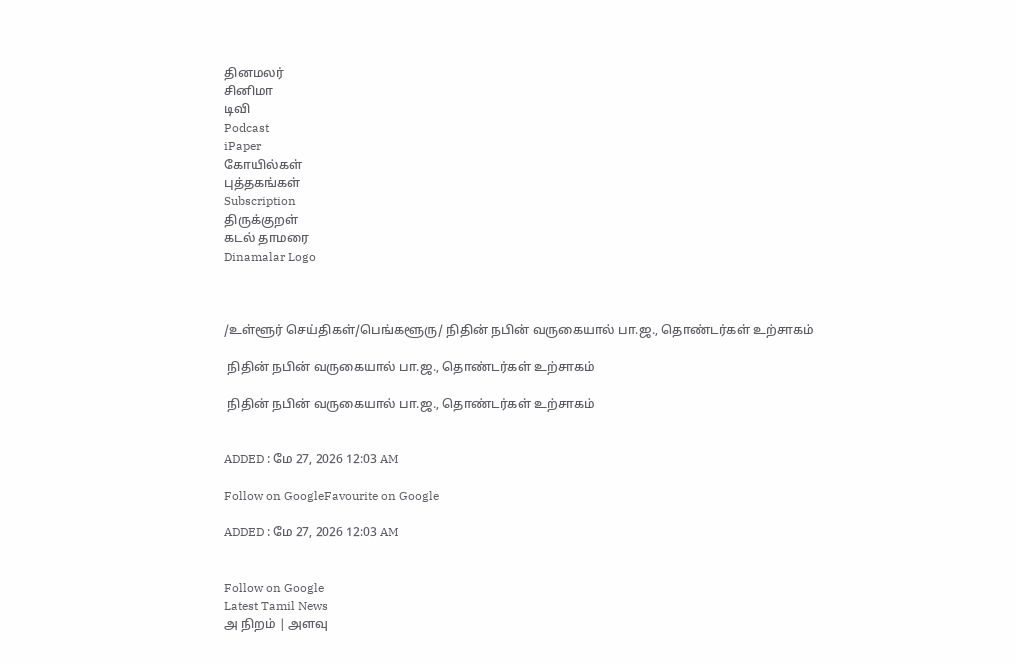தினமலர்
சினிமா
டிவி
Podcast
iPaper
கோயில்கள்
புத்தகங்கள்
Subscription
திருக்குறள்
கடல் தாமரை
Dinamalar Logo



/உள்ளூர் செய்திகள்/பெங்களூரு/ நிதின் நபின் வருகையால் பா.ஜ., தொண்டர்கள் உற்சாகம்

 நிதின் நபின் வருகையால் பா.ஜ., தொண்டர்கள் உற்சாகம்

 நிதின் நபின் வருகையால் பா.ஜ., தொண்டர்கள் உற்சாகம்


ADDED : மே 27, 2026 12:03 AM

Follow on GoogleFavourite on Google

ADDED : மே 27, 2026 12:03 AM


Follow on Google
Latest Tamil News
அ நிறம் | அளவு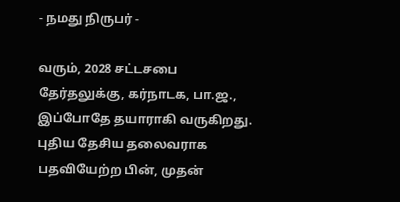- நமது நிருபர் -

வரும், 2028 சட்டசபை தேர்தலுக்கு, கர்நாடக, பா.ஜ., இப்போதே தயாராகி வருகிறது. புதிய தேசிய தலைவராக பதவியேற்ற பின், முதன்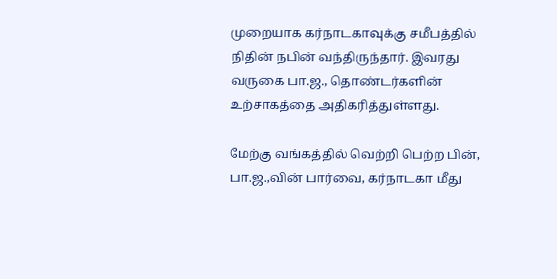முறையாக கர்நாடகாவுக்கு சமீபத்தில் நிதின் நபின் வந்திருந்தார். இவரது வருகை பா.ஜ., தொண்டர்களின் உற்சாகத்தை அதிகரித்துள்ளது.

மேற்கு வங்கத்தில் வெற்றி பெற்ற பின், பா.ஜ.,வின் பார்வை, கர்நாடகா மீது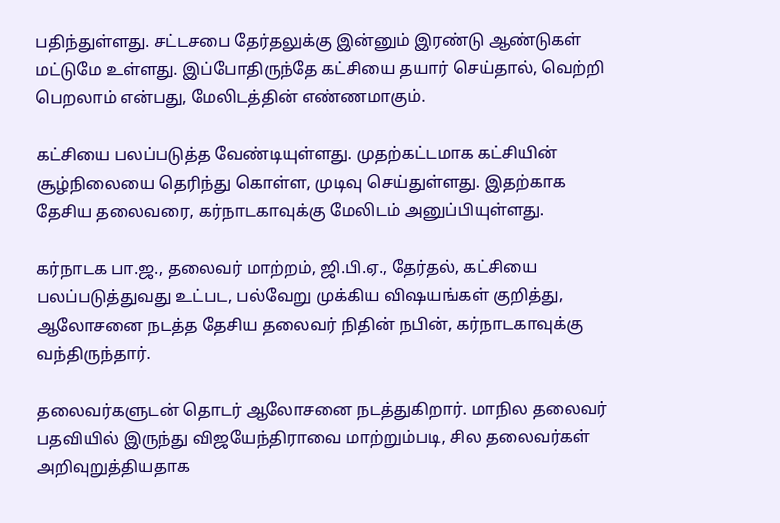பதிந்துள்ளது. சட்டசபை தேர்தலுக்கு இன்னும் இரண்டு ஆண்டுகள் மட்டுமே உள்ளது. இப்போதிருந்தே கட்சியை தயார் செய்தால், வெற்றி பெறலாம் என்பது, மேலிடத்தின் எண்ணமாகும்.

கட்சியை பலப்படுத்த வேண்டியுள்ளது. முதற்கட்டமாக கட்சியின் சூழ்நிலையை தெரிந்து கொள்ள, முடிவு செய்துள்ளது. இதற்காக தேசிய தலைவரை, கர்நாடகாவுக்கு மேலிடம் அனுப்பியுள்ளது.

கர்நாடக பா.ஜ., தலைவர் மாற்றம், ஜி.பி.ஏ., தேர்தல், கட்சியை பலப்படுத்துவது உட்பட, பல்வேறு முக்கிய விஷயங்கள் குறித்து, ஆலோசனை நடத்த தேசிய தலைவர் நிதின் நபின், கர்நாடகாவுக்கு வந்திருந்தார்.

தலைவர்களுடன் தொடர் ஆலோசனை நடத்துகிறார். மாநில தலைவர் பதவியில் இருந்து விஜயேந்திராவை மாற்றும்படி, சில தலைவர்கள் அறிவுறுத்தியதாக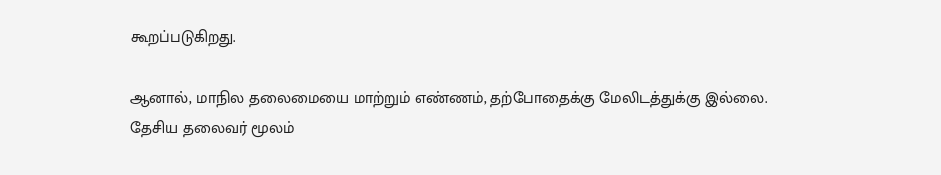கூறப்படுகிறது.

ஆனால், மாநில தலைமையை மாற்றும் எண்ணம், தற்போதைக்கு மேலிடத்துக்கு இல்லை. தேசிய தலைவர் மூலம்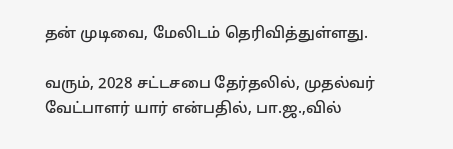தன் முடிவை, மேலிடம் தெரிவித்துள்ளது.

வரும், 2028 சட்டசபை தேர்தலில், முதல்வர் வேட்பாளர் யார் என்பதில், பா.ஜ.,வில்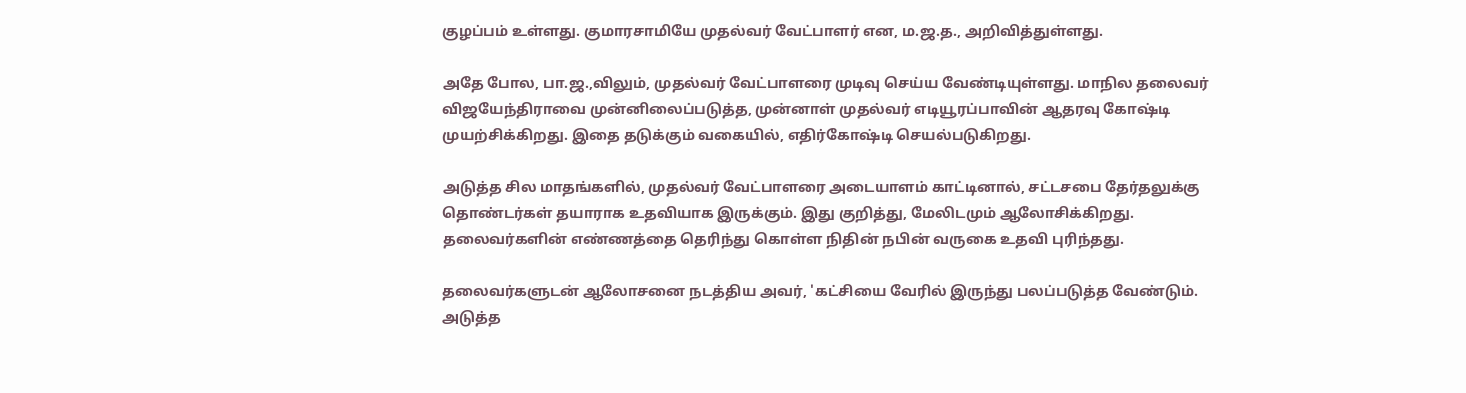குழப்பம் உள்ளது. குமாரசாமியே முதல்வர் வேட்பாளர் என, ம.ஜ.த., அறிவித்துள்ளது.

அதே போல, பா.ஜ.,விலும், முதல்வர் வேட்பாளரை முடிவு செய்ய வேண்டியுள்ளது. மாநில தலைவர் விஜயேந்திராவை முன்னிலைப்படுத்த, முன்னாள் முதல்வர் எடியூரப்பாவின் ஆதரவு கோஷ்டி முயற்சிக்கிறது. இதை தடுக்கும் வகையில், எதிர்கோஷ்டி செயல்படுகிறது.

அடுத்த சில மாதங்களில், முதல்வர் வேட்பாளரை அடையாளம் காட்டினால், சட்டசபை தேர்தலுக்கு தொண்டர்கள் தயாராக உதவியாக இருக்கும். இது குறித்து, மேலிடமும் ஆலோசிக்கிறது. தலைவர்களின் எண்ணத்தை தெரிந்து கொள்ள நிதின் நபின் வருகை உதவி புரிந்தது.

தலைவர்களுடன் ஆலோசனை நடத்திய அவர், 'கட்சியை வேரில் இருந்து பலப்படுத்த வேண்டும். அடுத்த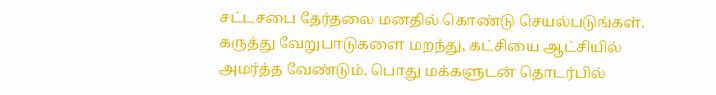சட்டசபை தேர்தலை மனதில் கொண்டு செயல்படுங்கள். கருத்து வேறுபாடுகளை மறந்து, கட்சியை ஆட்சியில் அமர்த்த வேண்டும். பொது மக்களுடன் தொடர்பில்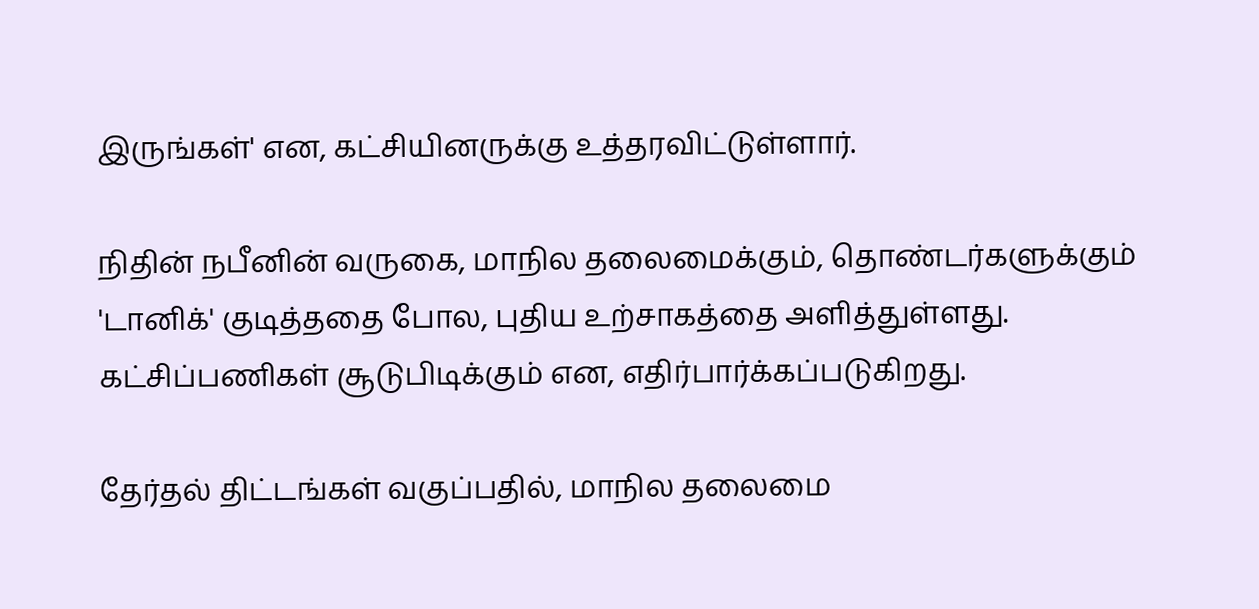இருங்கள்' என, கட்சியினருக்கு உத்தரவிட்டுள்ளார்.

நிதின் நபீனின் வருகை, மாநில தலைமைக்கும், தொண்டர்களுக்கும் 'டானிக்' குடித்ததை போல, புதிய உற்சாகத்தை அளித்துள்ளது. கட்சிப்பணிகள் சூடுபிடிக்கும் என, எதிர்பார்க்கப்படுகிறது.

தேர்தல் திட்டங்கள் வகுப்பதில், மாநில தலைமை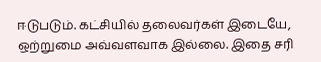ஈடுபடும். கட்சியில் தலைவர்கள் இடையே, ஒற்றுமை அவ்வளவாக இல்லை. இதை சரி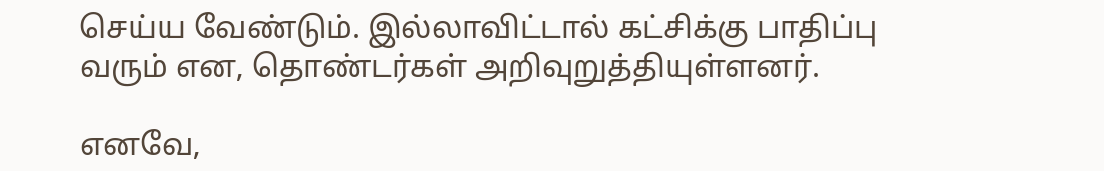செய்ய வேண்டும். இல்லாவிட்டால் கட்சிக்கு பாதிப்பு வரும் என, தொண்டர்கள் அறிவுறுத்தியுள்ளனர்.

எனவே,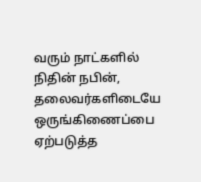வரும் நாட்களில் நிதின் நபின், தலைவர்களிடையே ஒருங்கிணைப்பை ஏற்படுத்த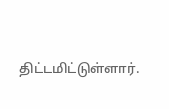திட்டமிட்டுள்ளார்.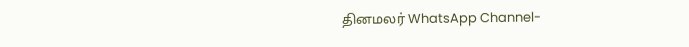தினமலர் WhatsApp Channel-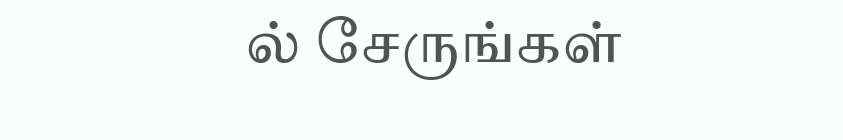ல் சேருங்கள்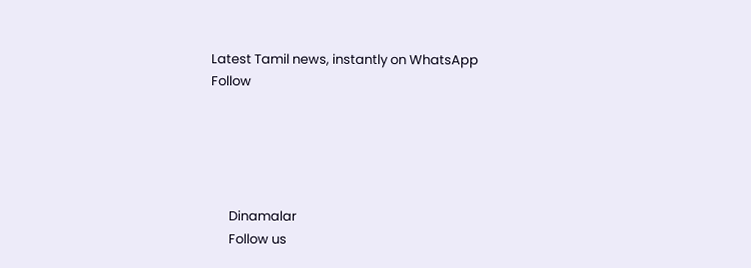Latest Tamil news, instantly on WhatsApp
Follow





      Dinamalar
      Follow us